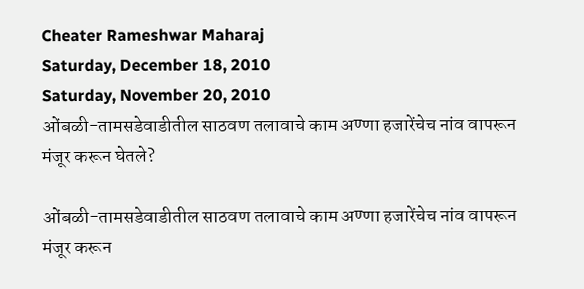Cheater Rameshwar Maharaj
Saturday, December 18, 2010
Saturday, November 20, 2010
ओंबळी-तामसडेवाडीतील साठवण तलावाचे काम अण्णा हजारेंचेच नांव वापरून मंजूर करून घेतले?

ओंबळी-तामसडेवाडीतील साठवण तलावाचे काम अण्णा हजारेंचेच नांव वापरून मंजूर करून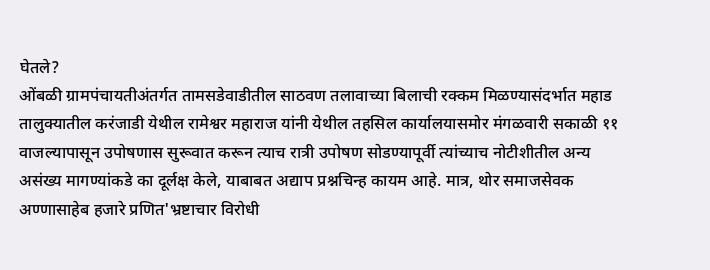घेतले?
ओंबळी ग्रामपंचायतीअंतर्गत तामसडेवाडीतील साठवण तलावाच्या बिलाची रक्कम मिळण्यासंदर्भात महाड तालुक्यातील करंजाडी येथील रामेश्वर महाराज यांनी येथील तहसिल कार्यालयासमोर मंगळवारी सकाळी ११ वाजल्यापासून उपोषणास सुरूवात करून त्याच रात्री उपोषण सोडण्यापूर्वी त्यांच्याच नोटीशीतील अन्य असंख्य मागण्यांकडे का दूर्लक्ष केले, याबाबत अद्याप प्रश्नचिन्ह कायम आहे. मात्र, थोर समाजसेवक अण्णासाहेब हजारे प्रणित'भ्रष्टाचार विरोधी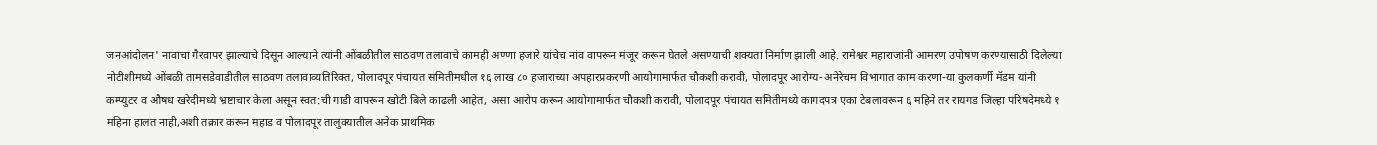जनआंदोलन' नावाचा गैरवापर झाल्याचे दिसून आल्याने त्यांनी ओंबळीतील साठवण तलावाचे कामही अण्णा हजारे यांचेच नांव वापरून मंजूर करून घेतले असण्याची शक्यता निर्माण झाली आहे. रामेश्वर महाराजांनी आमरण उपोषण करण्यासाठी दिलेल्या नोटीशीमध्ये ओंबळी तामसडेवाडीतील साठवण तलावाव्यतिरिक्त, पोलादपूर पंचायत समितीमधील १६ लाख ८० हजाराच्या अपहारप्रकरणी आयोगामार्फत चौकशी करावी, पोलादपूर आरोग्य-अनेरेचम विभागात काम करणा-या कुलकर्णी मॅडम यांनी कम्प्युटर व औषध खरेदीमध्ये भ्रष्टाचार केला असून स्वत:ची गाडी वापरून खोटी बिले काढली आहेत, असा आरोप करून आयोगामार्फत चौकशी करावी, पोलादपूर पंचायत समितीमध्ये कागदपत्र एका टेबलावरून ६ महिने तर रायगड जिल्हा परिषदेमध्ये १ महिना हालत नाही,अशी तक्रार करून महाड व पोलादपूर तालुक्यातील अनेक प्राथमिक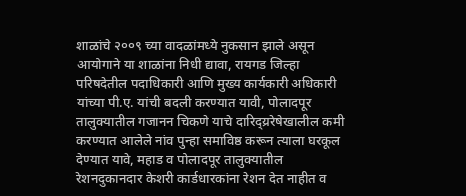शाळांचे २००९ च्या वादळांमध्ये नुकसान झाले असून आयोगाने या शाळांना निधी द्यावा, रायगड जिल्हा परिषदेतील पदाधिकारी आणि मुख्य कार्यकारी अधिकारी यांच्या पी.ए. यांची बदली करण्यात यावी, पोलादपूर तालुक्यातील गजानन चिकणे याचे दारिद्य्ररेषेखालील कमी करण्यात आलेले नांव पुन्हा समाविष्ठ करून त्याला घरकूल देण्यात यावे, महाड व पोलादपूर तालुक्यातील रेशनदुकानदार केशरी कार्डधारकांना रेशन देत नाहीत व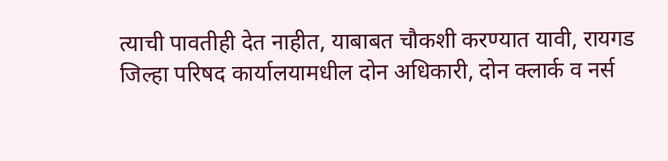त्याची पावतीही देत नाहीत, याबाबत चौकशी करण्यात यावी, रायगड जिल्हा परिषद कार्यालयामधील दोन अधिकारी, दोन क्लार्क व नर्स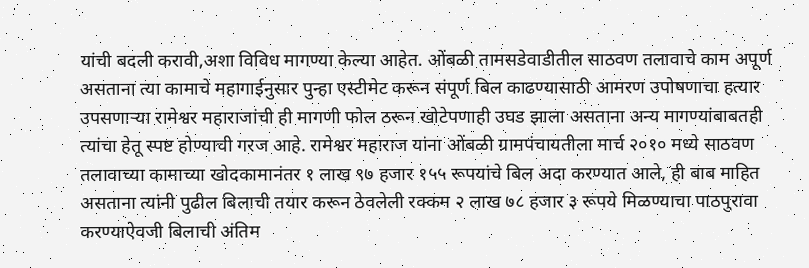यांची बदली करावी,अशा विविध मागण्या केल्या आहेत. ओंबळी तामसडेवाडीतील साठवण तलावाचे काम अपूर्ण असताना त्या कामाचे महागाईनुसार पुन्हा एस्टीमेट करून संपूर्ण बिल काढण्यासाठी आमरण उपोषणाचा हत्यार उपसणाऱ्या रामेश्वर महाराजांची ही मागणी फोल ठरून खोटेपणाही उघड झाला असताना अन्य मागण्यांबाबतही त्यांचा हेतू स्पष्ट होण्याची गरज आहे. रामेश्वर महाराज यांना ओंबळी ग्रामपंचायतीला मार्च २०१० मध्ये साठवण तलावाच्या कामाच्या खोदकामानंतर १ लाख ९७ हजार १५५ रूपयांचे बिल अदा करण्यात आले, ही बाब माहित असताना त्यांनी पुढील बिलाची तयार करून ठेवलेली रक्कम २ लाख ७८ हजार ३ रूपये मिळण्याचा पाठपुरावा करण्याऐवजी बिलाची अंतिम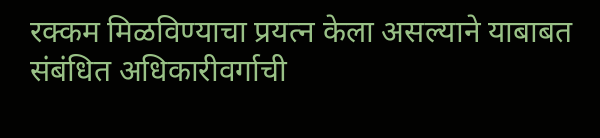रक्कम मिळविण्याचा प्रयत्न केला असल्याने याबाबत संबंधित अधिकारीवर्गाची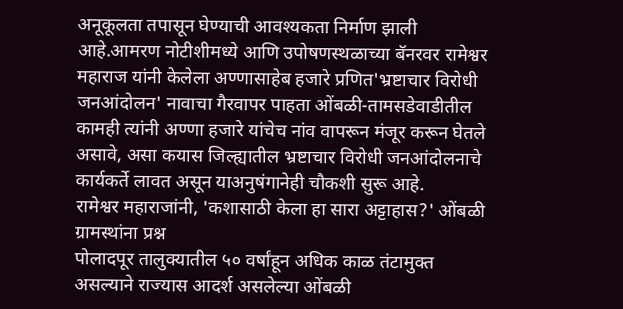अनूकूलता तपासून घेण्याची आवश्यकता निर्माण झाली आहे.आमरण नोटीशीमध्ये आणि उपोषणस्थळाच्या बॅनरवर रामेश्वर महाराज यांनी केलेला अण्णासाहेब हजारे प्रणित'भ्रष्टाचार विरोधी जनआंदोलन' नावाचा गैरवापर पाहता ओंबळी-तामसडेवाडीतील कामही त्यांनी अण्णा हजारे यांचेच नांव वापरून मंजूर करून घेतले असावे, असा कयास जिल्ह्यातील भ्रष्टाचार विरोधी जनआंदोलनाचे कार्यकर्ते लावत असून याअनुषंगानेही चौकशी सुरू आहे.
रामेश्वर महाराजांनी, 'कशासाठी केला हा सारा अट्टाहास?' ओंबळी ग्रामस्थांना प्रश्न
पोलादपूर तालुक्यातील ५० वर्षांहून अधिक काळ तंटामुक्त असल्याने राज्यास आदर्श असलेल्या ओंबळी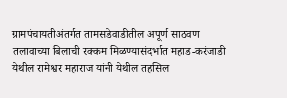ग्रामपंचायतीअंतर्गत तामसडेवाडीतील अपूर्ण साठवण तलावाच्या बिलाची रक्कम मिळण्यासंदर्भात महाड-करंजाडी येथील रामेश्वर महाराज यांनी येथील तहसिल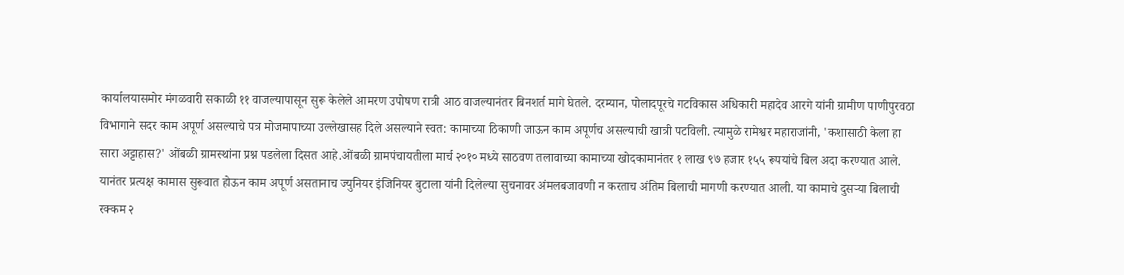कार्यालयासमोर मंगळवारी सकाळी ११ वाजल्यापासून सुरू केलेले आमरण उपोषण रात्री आठ वाजल्यानंतर बिनशर्त मागे घेतले. दरम्यान, पोलादपूरचे गटविकास अधिकारी महादेव आरगे यांनी ग्रामीण पाणीपुरवठा विभागाने सदर काम अपूर्ण असल्याचे पत्र मोजमापाच्या उल्लेखासह दिले असल्याने स्वत: कामाच्या ठिकाणी जाऊन काम अपूर्णच असल्याची खात्री पटविली. त्यामुळे रामेश्वर महाराजांनी, 'कशासाठी केला हा सारा अट्टाहास?' ओंबळी ग्रामस्थांना प्रश्न पडलेला दिसत आहे.ओंबळी ग्रामपंचायतीला मार्च २०१० मध्ये साठवण तलावाच्या कामाच्या खोदकामानंतर १ लाख ९७ हजार १५५ रूपयांचे बिल अदा करण्यात आले. यानंतर प्रत्यक्ष कामास सुरूवात होऊन काम अपूर्ण असतानाच ज्युनियर इंजिनियर बुटाला यांनी दिलेल्या सुचनावर अंमलबजावणी न करताच अंतिम बिलाची मागणी करण्यात आली. या कामाचे दुसऱ्या बिलाची रक्कम २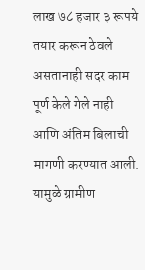लाख ७८ हजार ३ रूपये तयार करून ठेवले असतानाही सदर काम पूर्ण केले गेले नाही आणि अंतिम बिलाची मागणी करण्यात आली. यामुळे ग्रामीण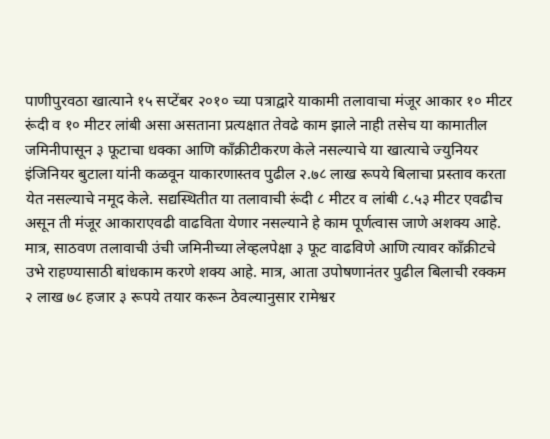पाणीपुरवठा खात्याने १५ सप्टेंबर २०१० च्या पत्राद्वारे याकामी तलावाचा मंजूर आकार १० मीटर रूंदी व १० मीटर लांबी असा असताना प्रत्यक्षात तेवढे काम झाले नाही तसेच या कामातील जमिनीपासून ३ फूटाचा धक्का आणि काँक्रीटीकरण केले नसल्याचे या खात्याचे ज्युनियर इंजिनियर बुटाला यांनी कळवून याकारणास्तव पुढील २.७८ लाख रूपये बिलाचा प्रस्ताव करता येत नसल्याचे नमूद केले. सद्यस्थितीत या तलावाची रूंदी ८ मीटर व लांबी ८.५३ मीटर एवढीच असून ती मंजूर आकाराएवढी वाढविता येणार नसल्याने हे काम पूर्णत्वास जाणे अशक्य आहे. मात्र, साठवण तलावाची उंची जमिनीच्या लेव्हलपेक्षा ३ फूट वाढविणे आणि त्यावर काँक्रीटचे उभे राहण्यासाठी बांधकाम करणे शक्य आहे. मात्र, आता उपोषणानंतर पुढील बिलाची रक्कम २ लाख ७८ हजार ३ रूपये तयार करून ठेवल्यानुसार रामेश्वर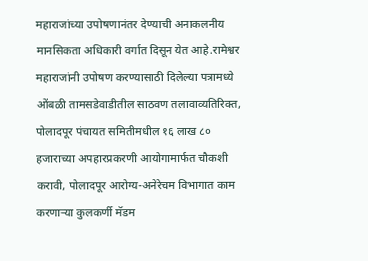महाराजांच्या उपोषणानंतर देण्याची अनाकलनीय मानसिकता अधिकारी वर्गात दिसून येत आहे.रामेश्वर महाराजांनी उपोषण करण्यासाठी दिलेल्या पत्रामध्ये ओंबळी तामसडेवाडीतील साठवण तलावाव्यतिरिक्त, पोलादपूर पंचायत समितीमधील १६ लाख ८० हजाराच्या अपहारप्रकरणी आयोगामार्फत चौकशी करावी, पोलादपूर आरोग्य-अनेरेचम विभागात काम करणाऱ्या कुलकर्णी मॅडम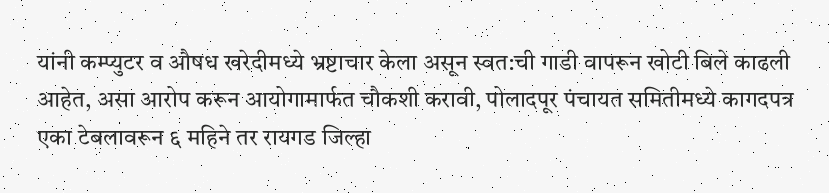यांनी कम्प्युटर व औषध खरेदीमध्ये भ्रष्टाचार केला असून स्वत:ची गाडी वापरून खोटी बिले काढली आहेत, असा आरोप करून आयोगामार्फत चौकशी करावी, पोलादपूर पंचायत समितीमध्ये कागदपत्र एका टेबलावरून ६ महिने तर रायगड जिल्हा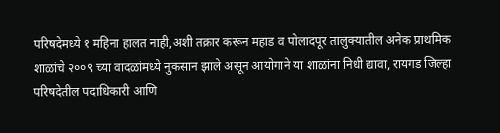परिषदेमध्ये १ महिना हालत नाही,अशी तक्रार करून महाड व पोलादपूर तालुक्यातील अनेक प्राथमिक शाळांचे २००९ च्या वादळांमध्ये नुकसान झाले असून आयोगाने या शाळांना निधी द्यावा, रायगड जिल्हा परिषदेतील पदाधिकारी आणि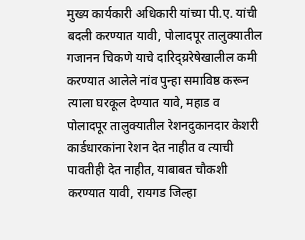मुख्य कार्यकारी अधिकारी यांच्या पी.ए. यांची बदली करण्यात यावी, पोलादपूर तालुक्यातील गजानन चिकणे याचे दारिद्य्ररेषेखालील कमी करण्यात आलेले नांव पुन्हा समाविष्ठ करून त्याला घरकूल देण्यात यावे, महाड व पोलादपूर तालुक्यातील रेशनदुकानदार केशरी कार्डधारकांना रेशन देत नाहीत व त्याची पावतीही देत नाहीत, याबाबत चौकशी करण्यात यावी, रायगड जिल्हा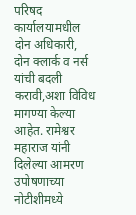परिषद कार्यालयामधील दोन अधिकारी, दोन क्लार्क व नर्स यांची बदली करावी,अशा विविध मागण्या केल्या आहेत. रामेश्वर महाराज यांनी दिलेल्या आमरण उपोषणाच्या नोटीशीमध्ये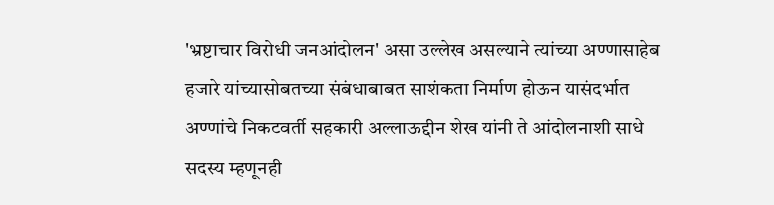'भ्रष्टाचार विरोधी जनआंदोलन' असा उल्लेख असल्याने त्यांच्या अण्णासाहेब हजारे यांच्यासोबतच्या संबंधाबाबत साशंकता निर्माण होऊन यासंदर्भात अण्णांचे निकटवर्ती सहकारी अल्लाऊद्दीन शेख यांनी ते आंदोलनाशी साधे सदस्य म्हणूनही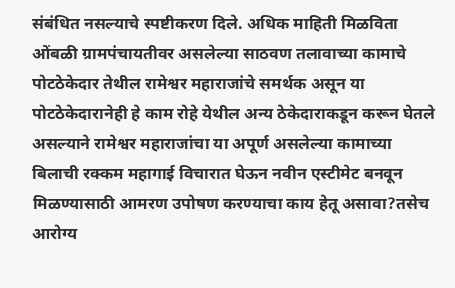संबंधित नसल्याचे स्पष्टीकरण दिले. अधिक माहिती मिळविता ओंबळी ग्रामपंचायतीवर असलेल्या साठवण तलावाच्या कामाचे पोटठेकेदार तेथील रामेश्वर महाराजांचे समर्थक असून या पोटठेकेदारानेही हे काम रोहे येथील अन्य ठेकेदाराकडून करून घेतले असल्याने रामेश्वर महाराजांचा या अपूर्ण असलेल्या कामाच्या बिलाची रक्कम महागाई विचारात घेऊन नवीन एस्टीमेट बनवून मिळण्यासाठी आमरण उपोषण करण्याचा काय हेतू असावा?तसेच आरोग्य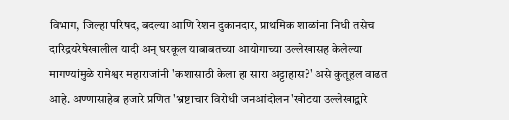विभाग, जिल्हा परिषद, बदल्या आणि रेशन दुकानदार, प्राथमिक शाळांना निधी तसेच दारिद्रयरेषेखालील यादी अन् घरकूल याबाबतच्या आयोगाच्या उल्लेखासह केलेल्या मागण्यांमुळे रामेश्वर महाराजांनी 'कशासाठी केला हा सारा अट्टाहास?' असे कुतूहल वाढत आहे. अण्णासाहेब हजारे प्रणित 'भ्रष्टाचार विरोधी जनआंदोलन'खोटया उल्लेखाद्वारे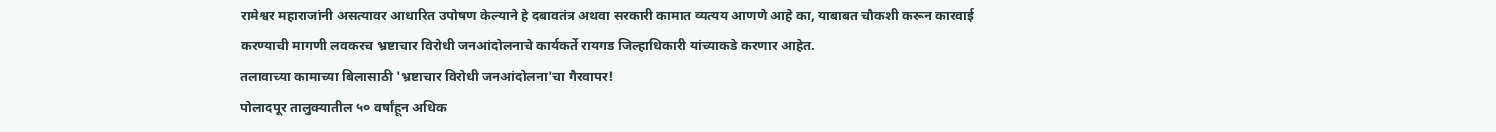रामेश्वर महाराजांनी असत्यावर आधारित उपोषण केल्याने हे दबावतंत्र अथवा सरकारी कामात व्यत्यय आणणे आहे का, याबाबत चौकशी करून कारवाई करण्याची मागणी लवकरच भ्रष्टाचार विरोधी जनआंदोलनाचे कार्यकर्ते रायगड जिल्हाधिकारी यांच्याकडे करणार आहेत.
तलावाच्या कामाच्या बिलासाठी 'भ्रष्टाचार विरोधी जनआंदोलना'चा गैरवापर!
पोलादपूर तालुक्यातील ५० वर्षांहून अधिक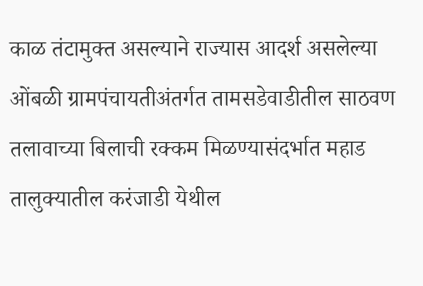काळ तंटामुक्त असल्याने राज्यास आदर्श असलेल्या ओंबळी ग्रामपंचायतीअंतर्गत तामसडेवाडीतील साठवण तलावाच्या बिलाची रक्कम मिळण्यासंदर्भात महाड तालुक्यातील करंजाडी येथील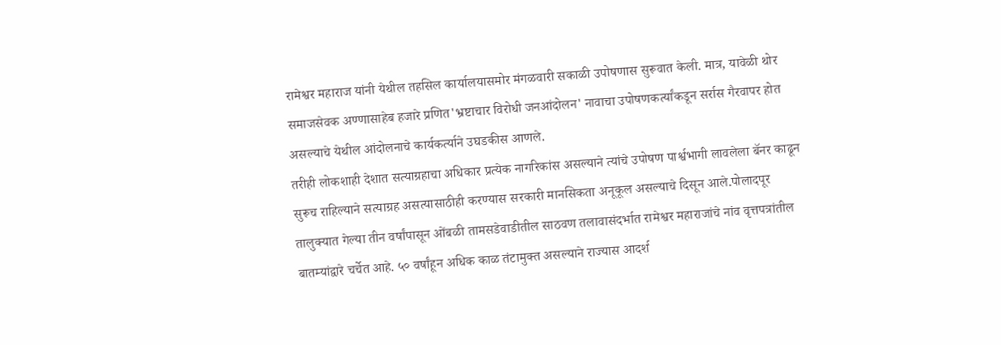रामेश्वर महाराज यांनी येथील तहसिल कार्यालयासमोर मंगळवारी सकाळी उपोषणास सुरूवात केली. मात्र, यावेळी थोर समाजसेवक अण्णासाहेब हजारे प्रणित'भ्रष्टाचार विरोधी जनआंदोलन' नावाचा उपोषणकर्त्यांकडून सर्रास गैरवापर होत असल्याचे येथील आंदोलनाचे कार्यकर्त्याने उघडकीस आणले.
तरीही लोकशाही देशात सत्याग्रहाचा अधिकार प्रत्येक नागरिकांस असल्याने त्यांचे उपोषण पार्श्वभागी लावलेला बॅनर काढून सुरूच राहिल्याने सत्याग्रह असत्यासाठीही करण्यास सरकारी मानसिकता अनूकूल असल्याचे दिसून आले.पोलादपूर तालुक्यात गेल्या तीन वर्षांपासून ओंबळी तामसडेवाडीतील साठवण तलावासंदर्भात रामेश्वर महाराजांचे नांव वृत्तपत्रांतील बातम्यांद्वारे चर्चेत आहे. ५० वर्षांहून अधिक काळ तंटामुक्त असल्याने राज्यास आदर्श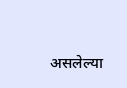असलेल्या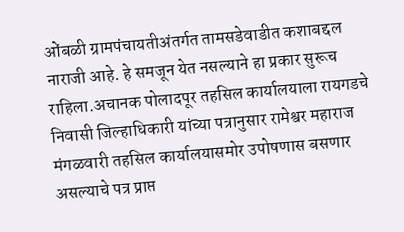ओंबळी ग्रामपंचायतीअंतर्गत तामसडेवाडीत कशाबद्दल नाराजी आहे. हे समजून येत नसल्याने हा प्रकार सुरूच राहिला.अचानक पोलादपूर तहसिल कार्यालयाला रायगडचे निवासी जिल्हाधिकारी यांच्या पत्रानुसार रामेश्वर महाराज मंगळवारी तहसिल कार्यालयासमोर उपोषणास बसणार असल्याचे पत्र प्राप्त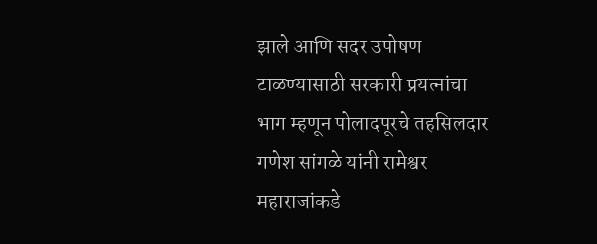झाले आणि सदर उपोषण टाळण्यासाठी सरकारी प्रयत्नांचा भाग म्हणून पोलादपूरचे तहसिलदार गणेश सांगळे यांनी रामेश्वर महाराजांकडे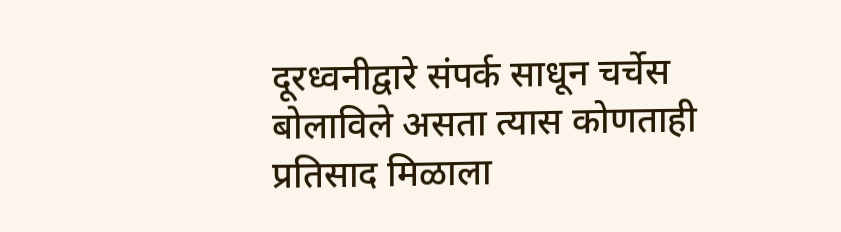दूरध्वनीद्वारे संपर्क साधून चर्चेस बोलाविले असता त्यास कोणताही प्रतिसाद मिळाला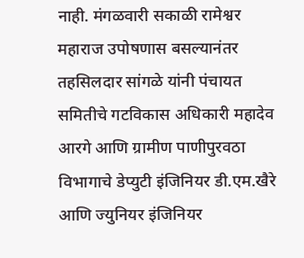नाही. मंगळवारी सकाळी रामेश्वर महाराज उपोषणास बसल्यानंतर तहसिलदार सांगळे यांनी पंचायत समितीचे गटविकास अधिकारी महादेव आरगे आणि ग्रामीण पाणीपुरवठा विभागाचे डेप्युटी इंजिनियर डी.एम.खैरे आणि ज्युनियर इंजिनियर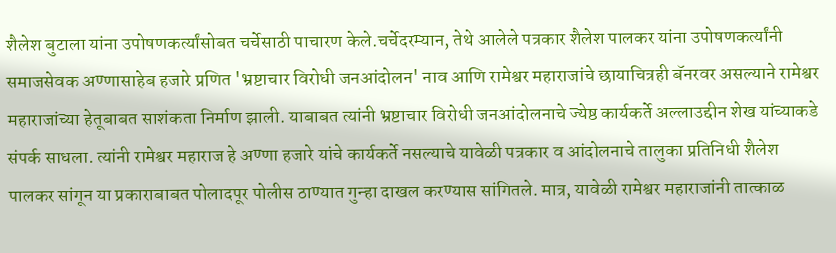शैलेश बुटाला यांना उपोषणकर्त्यांसोबत चर्चेसाठी पाचारण केले.चर्चेदरम्यान, तेथे आलेले पत्रकार शैलेश पालकर यांना उपोषणकर्त्यांनी समाजसेवक अण्णासाहेब हजारे प्रणित 'भ्रष्टाचार विरोधी जनआंदोलन' नाव आणि रामेश्वर महाराजांचे छायाचित्रही बॅनरवर असल्याने रामेश्वर महाराजांच्या हेतूबाबत साशंकता निर्माण झाली. याबाबत त्यांनी भ्रष्टाचार विरोधी जनआंदोलनाचे ज्येष्ठ कार्यकर्ते अल्लाउद्दीन शेख यांच्याकडे संपर्क साधला. त्यांनी रामेश्वर महाराज हे अण्णा हजारे यांचे कार्यकर्ते नसल्याचे यावेळी पत्रकार व आंदोलनाचे तालुका प्रतिनिधी शैलेश पालकर सांगून या प्रकाराबाबत पोलादपूर पोलीस ठाण्यात गुन्हा दाखल करण्यास सांगितले. मात्र, यावेळी रामेश्वर महाराजांनी तात्काळ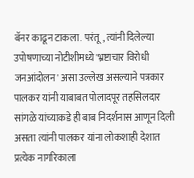बॅनर काढून टाकला. परंतू, त्यांनी दिलेल्या उपोषणाच्या नोटीशीमध्ये 'भ्रष्टाचार विरोधी जनआंदोलन' असा उल्लेख असल्याने पत्रकार पालकर यांनी याबाबत पोलादपूर तहसिलदार सांगळे यांच्याकडे ही बाब निदर्शनास आणून दिली असता त्यांनी पालकर यांना लोकशाही देशात प्रत्येक नागरिकाला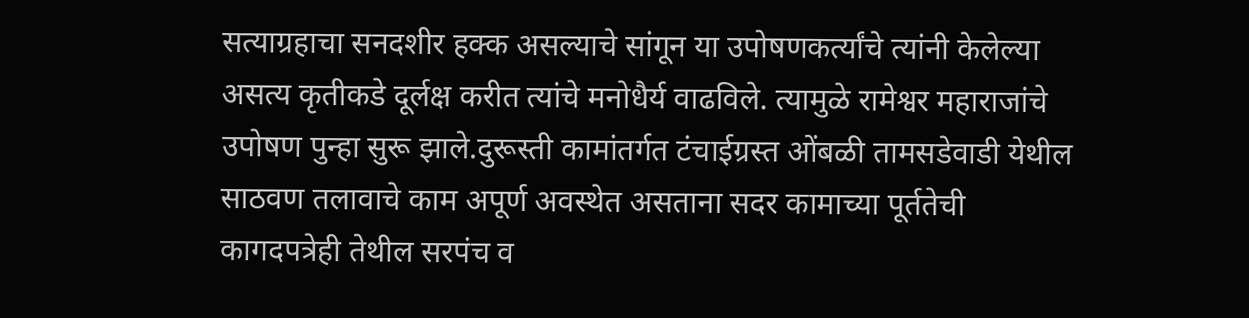सत्याग्रहाचा सनदशीर हक्क असल्याचे सांगून या उपोषणकर्त्यांचे त्यांनी केलेल्या असत्य कृतीकडे दूर्लक्ष करीत त्यांचे मनोधैर्य वाढविले. त्यामुळे रामेश्वर महाराजांचे उपोषण पुन्हा सुरू झाले.दुरूस्ती कामांतर्गत टंचाईग्रस्त ओंबळी तामसडेवाडी येथील साठवण तलावाचे काम अपूर्ण अवस्थेत असताना सदर कामाच्या पूर्ततेची कागदपत्रेही तेथील सरपंच व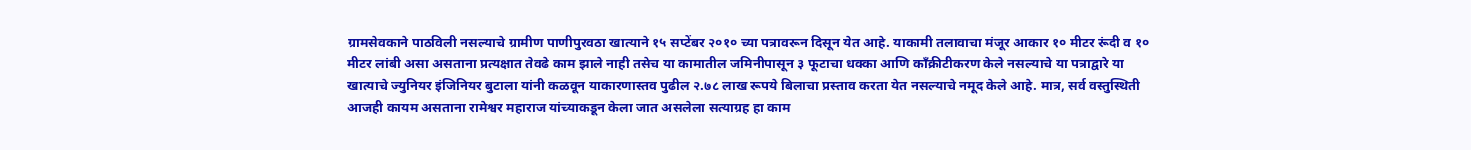ग्रामसेवकाने पाठविली नसल्याचे ग्रामीण पाणीपुरवठा खात्याने १५ सप्टेंबर २०१० च्या पत्रावरून दिसून येत आहे. याकामी तलावाचा मंजूर आकार १० मीटर रूंदी व १० मीटर लांबी असा असताना प्रत्यक्षात तेवढे काम झाले नाही तसेच या कामातील जमिनीपासून ३ फूटाचा धक्का आणि काँक्रीटीकरण केले नसल्याचे या पत्राद्वारे या खात्याचे ज्युनियर इंजिनियर बुटाला यांनी कळवून याकारणास्तव पुढील २.७८ लाख रूपये बिलाचा प्रस्ताव करता येत नसल्याचे नमूद केले आहे. मात्र, सर्व वस्तुस्थिती आजही कायम असताना रामेश्वर महाराज यांच्याकडून केला जात असलेला सत्याग्रह हा काम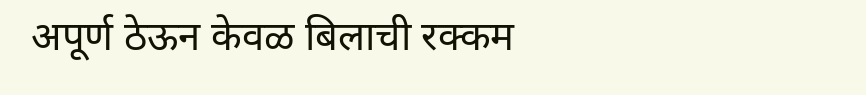अपूर्ण ठेऊन केवळ बिलाची रक्कम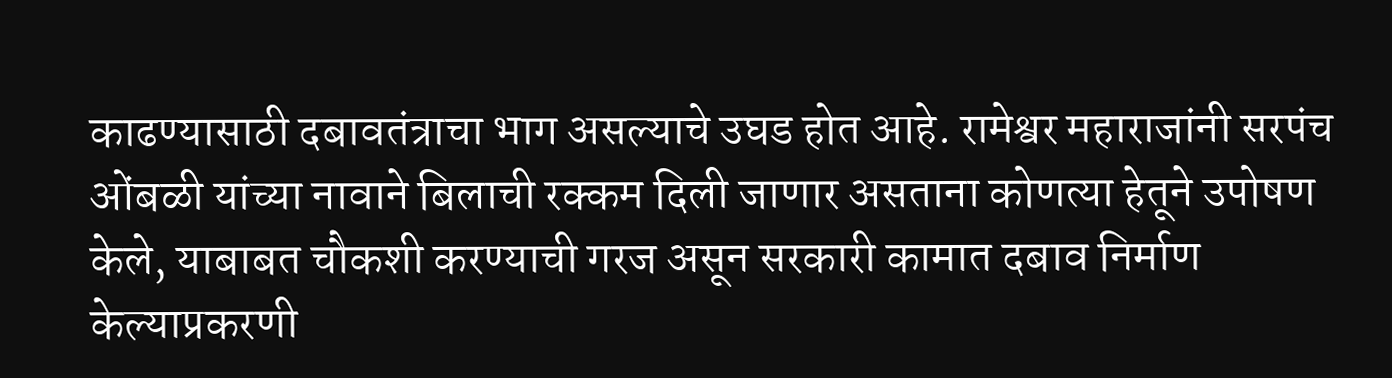काढण्यासाठी दबावतंत्राचा भाग असल्याचे उघड होत आहे. रामेश्वर महाराजांनी सरपंच ओंबळी यांच्या नावाने बिलाची रक्कम दिली जाणार असताना कोणत्या हेतूने उपोषण केले, याबाबत चौकशी करण्याची गरज असून सरकारी कामात दबाव निर्माण केल्याप्रकरणी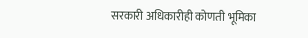सरकारी अधिकारीही कोणती भूमिका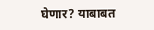घेणार? याबाबत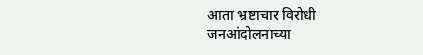आता भ्रष्टाचार विरोधी जनआंदोलनाच्या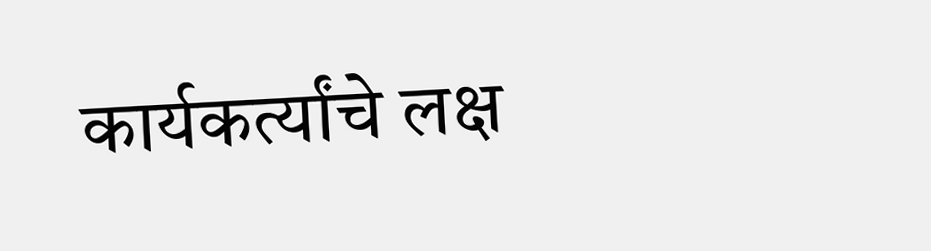कार्यकर्त्यांचे लक्ष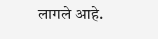लागले आहे.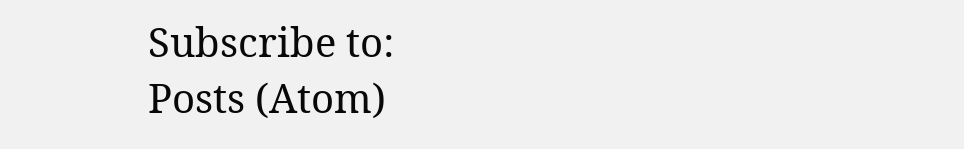Subscribe to:
Posts (Atom)